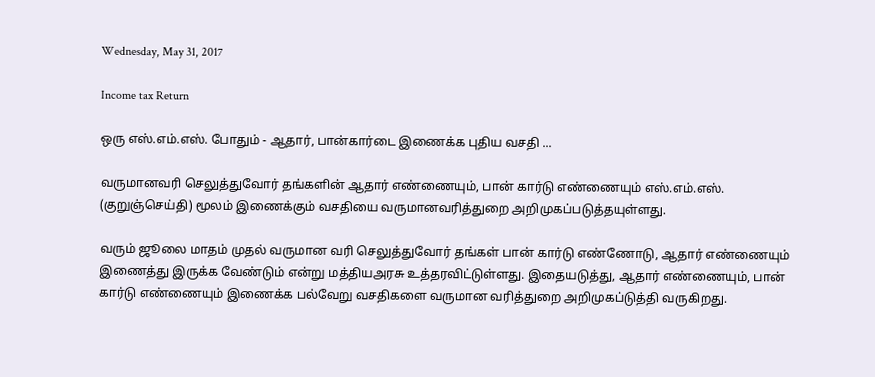Wednesday, May 31, 2017

Income tax Return

ஒரு எஸ்.எம்.எஸ். போதும் - ஆதார், பான்கார்டை இணைக்க புதிய வசதி ...

வருமானவரி செலுத்துவோர் தங்களின் ஆதார் எண்ணையும், பான் கார்டு எண்ணையும் எஸ்.எம்.எஸ். (குறுஞ்செய்தி) மூலம் இணைக்கும் வசதியை வருமானவரித்துறை அறிமுகப்படுத்தயுள்ளது.

வரும் ஜூலை மாதம் முதல் வருமான வரி செலுத்துவோர் தங்கள் பான் கார்டு எண்ணோடு, ஆதார் எண்ணையும்  இணைத்து இருக்க வேண்டும் என்று மத்தியஅரசு உத்தரவிட்டுள்ளது. இதையடுத்து, ஆதார் எண்ணையும், பான் கார்டு எண்ணையும் இணைக்க பல்வேறு வசதிகளை வருமான வரித்துறை அறிமுகப்டுத்தி வருகிறது.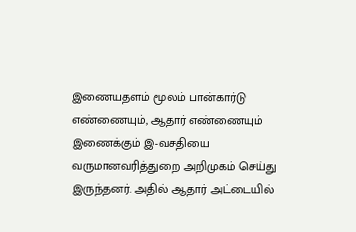இணையதளம் மூலம் பான்கார்டு எண்ணையும், ஆதார் எண்ணையும் இணைக்கும் இ-வசதியை வருமானவரித்துறை அறிமுகம் செய்து இருந்தனர். அதில் ஆதார் அட்டையில்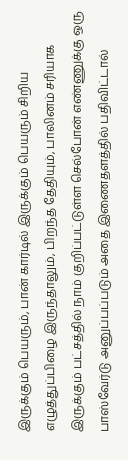இருக்கும் பெயரும், பான் கார்டில் இருக்கும் பெயரும் சிறிய எழுத்துப்பிழை இருந்தாலும், பிறந்த தேதியும், பாலினம் சரியாக இருக்கும் பட்சத்தில் நாம் குறிப்பட்டுள்ள செல்போன் எண்ணுக்கு ஒரு பாஸ்வேர்டு அனுப்பப்படும் அதை இணைதளத்தில் பதிவிட்டால்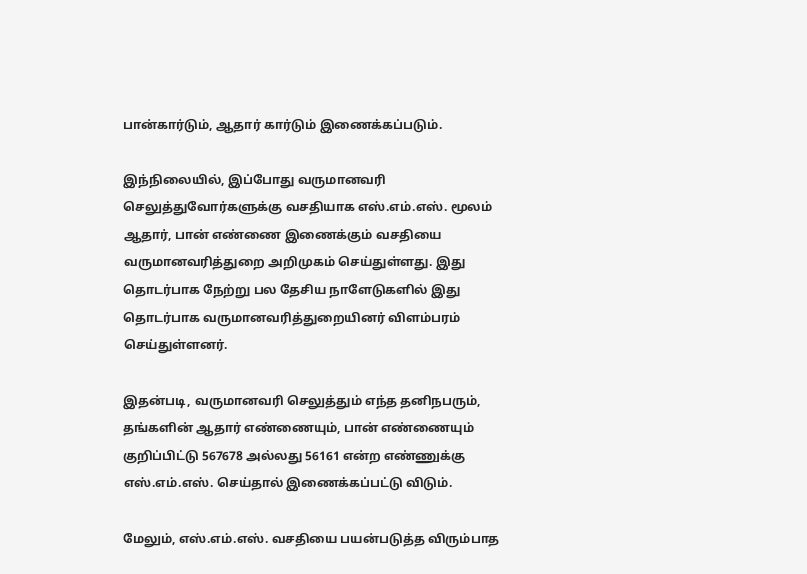பான்கார்டும், ஆதார் கார்டும் இணைக்கப்படும்.

இந்நிலையில், இப்போது வருமானவரி செலுத்துவோர்களுக்கு வசதியாக எஸ்.எம்.எஸ். மூலம் ஆதார், பான் எண்ணை இணைக்கும் வசதியை வருமானவரித்துறை அறிமுகம் செய்துள்ளது. இது தொடர்பாக நேற்று பல தேசிய நாளேடுகளில் இது தொடர்பாக வருமானவரித்துறையினர் விளம்பரம் செய்துள்ளனர்.

இதன்படி, வருமானவரி செலுத்தும் எந்த தனிநபரும், தங்களின் ஆதார் எண்ணையும், பான் எண்ணையும் குறிப்பிட்டு 567678 அல்லது 56161 என்ற எண்ணுக்கு எஸ்.எம்.எஸ். செய்தால் இணைக்கப்பட்டு விடும்.

மேலும், எஸ்.எம்.எஸ். வசதியை பயன்படுத்த விரும்பாத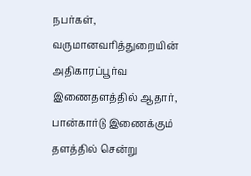நபர்கள், வருமானவரித்துறையின் அதிகாரப்பூர்வ இணைதளத்தில் ஆதார், பான்கார்டு இணைக்கும் தளத்தில் சென்று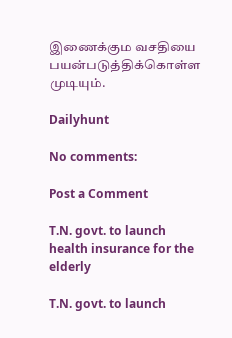இணைக்கும வசதியை பயன்படுத்திக்கொள்ள முடியும்.

Dailyhunt

No comments:

Post a Comment

T.N. govt. to launch health insurance for the elderly

T.N. govt. to launch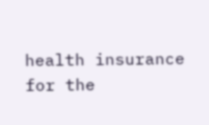health insurance for the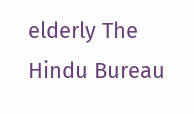elderly The Hindu Bureau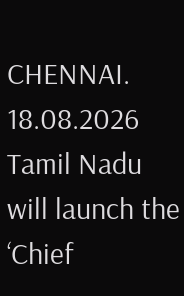CHENNAI. 18.08.2026 Tamil Nadu will launch the ‘Chief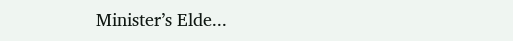Minister’s Elde...